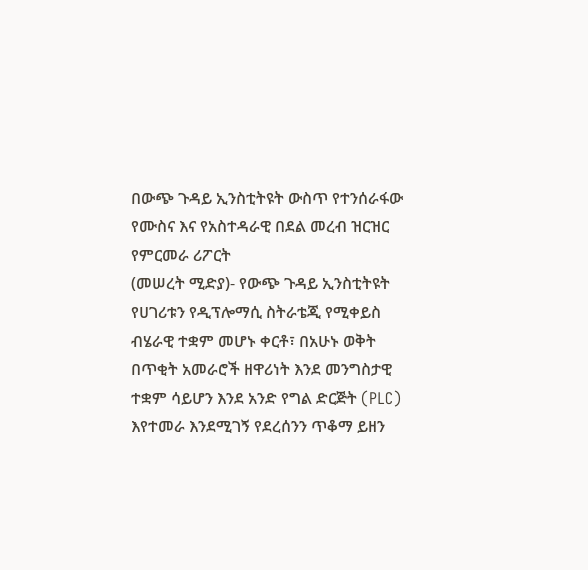በውጭ ጉዳይ ኢንስቲትዩት ውስጥ የተንሰራፋው የሙስና እና የአስተዳራዊ በደል መረብ ዝርዝር የምርመራ ሪፖርት
(መሠረት ሚድያ)- የውጭ ጉዳይ ኢንስቲትዩት የሀገሪቱን የዲፕሎማሲ ስትራቴጂ የሚቀይስ ብሄራዊ ተቋም መሆኑ ቀርቶ፣ በአሁኑ ወቅት በጥቂት አመራሮች ዘዋሪነት እንደ መንግስታዊ ተቋም ሳይሆን እንደ አንድ የግል ድርጅት (PLC) እየተመራ እንደሚገኝ የደረሰንን ጥቆማ ይዘን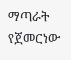ማጣራት የጀመርነው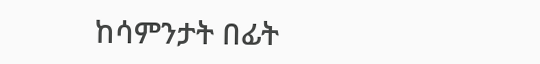ከሳምንታት በፊት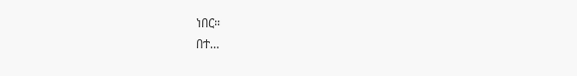ነበር።
በተ…